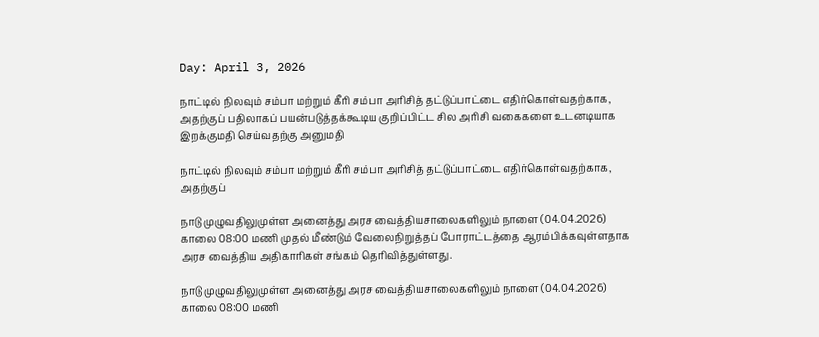Day: April 3, 2026

நாட்டில் நிலவும் சம்பா மற்றும் கீரி சம்பா அரிசித் தட்டுப்பாட்டை எதிர்கொள்வதற்காக, அதற்குப் பதிலாகப் பயன்படுத்தக்கூடிய குறிப்பிட்ட சில அரிசி வகைகளை உடனடியாக இறக்குமதி செய்வதற்கு அனுமதி

நாட்டில் நிலவும் சம்பா மற்றும் கீரி சம்பா அரிசித் தட்டுப்பாட்டை எதிர்கொள்வதற்காக, அதற்குப்

நாடு முழுவதிலுமுள்ள அனைத்து அரச வைத்தியசாலைகளிலும் நாளை (04.04.2026) காலை 08:00 மணி முதல் மீண்டும் வேலைநிறுத்தப் போராட்டத்தை ஆரம்பிக்கவுள்ளதாக அரச வைத்திய அதிகாரிகள் சங்கம் தெரிவித்துள்ளது.

நாடு முழுவதிலுமுள்ள அனைத்து அரச வைத்தியசாலைகளிலும் நாளை (04.04.2026) காலை 08:00 மணி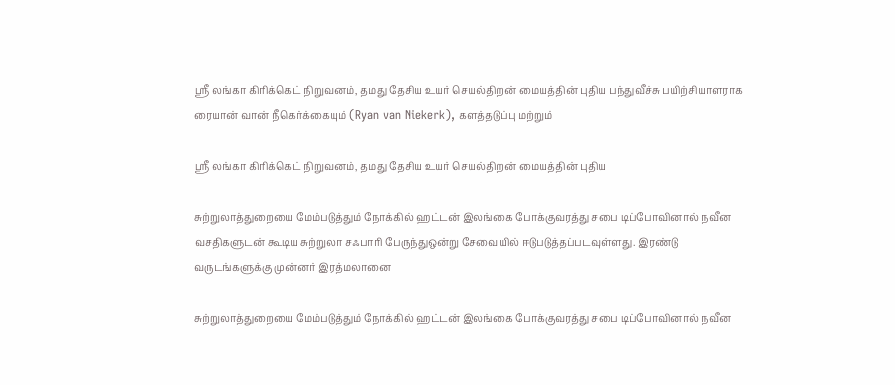ஶ்ரீ லங்கா கிரிக்கெட் நிறுவனம், தமது தேசிய உயர் செயல்திறன் மையத்தின் புதிய பந்துவீச்சு பயிற்சியாளராக ரையான் வான் நீகெர்க்கையும் (Ryan van Niekerk), களத்தடுப்பு மற்றும்

ஶ்ரீ லங்கா கிரிக்கெட் நிறுவனம், தமது தேசிய உயர் செயல்திறன் மையத்தின் புதிய

சுற்றுலாத்துறையை மேம்படுத்தும் நோக்கில் ஹட்டன் இலங்கை போக்குவரத்து சபை டிப்போவினால் நவீன வசதிகளுடன் கூடிய சுற்றுலா சஃபாரி பேருந்துஒன்று சேவையில் ஈடுபடுத்தப்படவுள்ளது. இரண்டு வருடங்களுக்கு முன்னர் இரத்மலானை

சுற்றுலாத்துறையை மேம்படுத்தும் நோக்கில் ஹட்டன் இலங்கை போக்குவரத்து சபை டிப்போவினால் நவீன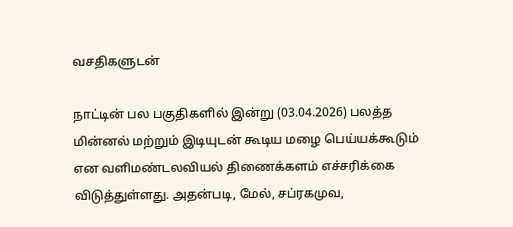வசதிகளுடன்

நாட்டின் பல பகுதிகளில் இன்று (03.04.2026) பலத்த மின்னல் மற்றும் இடியுடன் கூடிய மழை பெய்யக்கூடும் என வளிமண்டலவியல் திணைக்களம் எச்சரிக்கை விடுத்துள்ளது. அதன்படி, மேல், சப்ரகமுவ,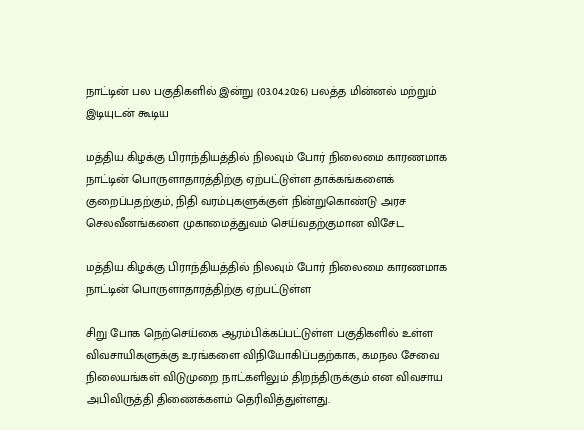நாட்டின் பல பகுதிகளில் இன்று (03.04.2026) பலத்த மின்னல் மற்றும் இடியுடன் கூடிய

மத்திய கிழக்கு பிராந்தியத்தில் நிலவும் போர் நிலைமை காரணமாக நாட்டின் பொருளாதாரத்திற்கு ஏற்பட்டுள்ள தாக்கங்களைக் குறைப்பதற்கும், நிதி வரம்புகளுக்குள் நின்றுகொண்டு அரச செலவீனங்களை முகாமைத்துவம் செய்வதற்குமான விசேட

மத்திய கிழக்கு பிராந்தியத்தில் நிலவும் போர் நிலைமை காரணமாக நாட்டின் பொருளாதாரத்திற்கு ஏற்பட்டுள்ள

சிறு போக நெற்செய்கை ஆரம்பிக்கப்பட்டுள்ள பகுதிகளில் உள்ள விவசாயிகளுக்கு உரங்களை விநியோகிப்பதற்காக, கமநல சேவை நிலையங்கள் விடுமுறை நாட்களிலும் திறந்திருக்கும் என விவசாய அபிவிருத்தி திணைக்களம் தெரிவித்துள்ளது.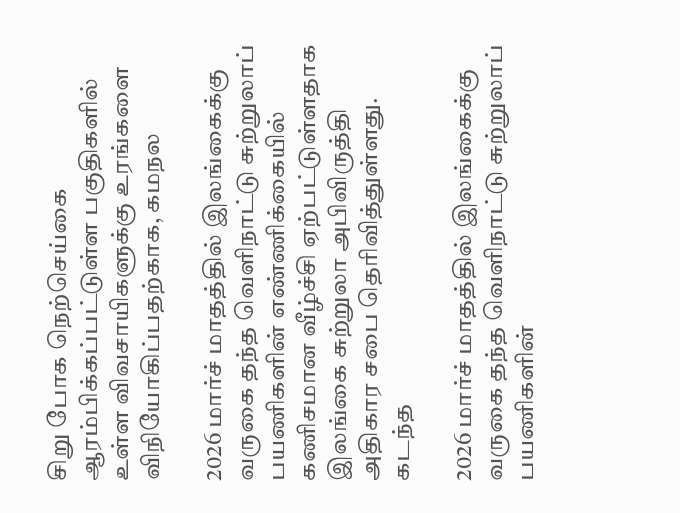சிறு போக நெற்செய்கை ஆரம்பிக்கப்பட்டுள்ள பகுதிகளில் உள்ள விவசாயிகளுக்கு உரங்களை விநியோகிப்பதற்காக, கமநல

2026 மார்ச் மாதத்தில் இலங்கைக்கு வருகை தந்த வெளிநாட்டு சுற்றுலாப் பயணிகளின் எண்ணிக்கையில் கணிசமான வீழ்ச்சி ஏற்பட்டுள்ளதாக இலங்கை சுற்றுலா அபிவிருத்தி அதிகார சபை தெரிவித்துள்ளது.  கடந்த

2026 மார்ச் மாதத்தில் இலங்கைக்கு வருகை தந்த வெளிநாட்டு சுற்றுலாப் பயணிகளின்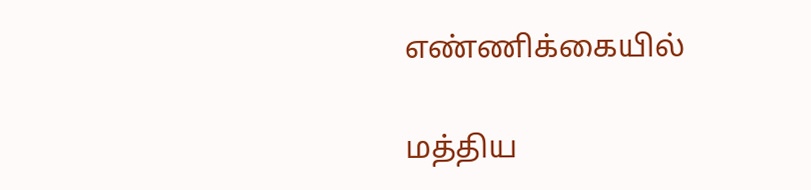எண்ணிக்கையில்

மத்திய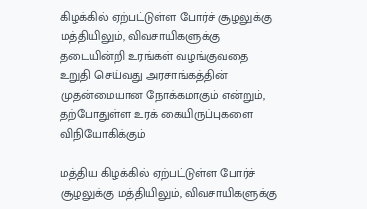கிழக்கில் ஏற்பட்டுள்ள போர்ச் சூழலுக்கு மத்தியிலும், விவசாயிகளுக்கு தடையின்றி உரங்கள் வழங்குவதை உறுதி செய்வது அரசாங்கத்தின் முதன்மையான நோக்கமாகும் என்றும், தற்போதுள்ள உரக் கையிருப்புகளை விநியோகிக்கும்

மத்திய கிழக்கில் ஏற்பட்டுள்ள போர்ச் சூழலுக்கு மத்தியிலும், விவசாயிகளுக்கு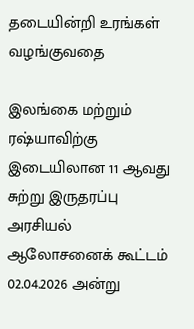தடையின்றி உரங்கள் வழங்குவதை

இலங்கை மற்றும் ரஷ்யாவிற்கு இடையிலான 11 ஆவது சுற்று இருதரப்பு அரசியல் ஆலோசனைக் கூட்டம் 02.04.2026 அன்று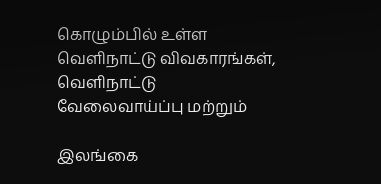கொழும்பில் உள்ள வெளிநாட்டு விவகாரங்கள், வெளிநாட்டு வேலைவாய்ப்பு மற்றும்

இலங்கை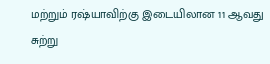மற்றும் ரஷ்யாவிற்கு இடையிலான 11 ஆவது சுற்று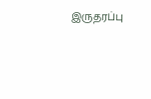இருதரப்பு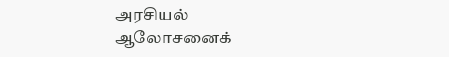அரசியல் ஆலோசனைக்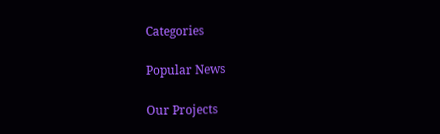Categories

Popular News

Our Projects